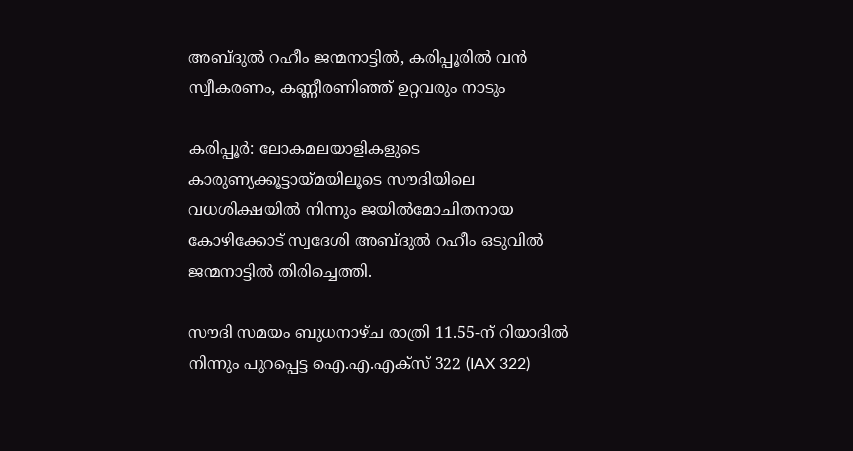അബ്ദുല്‍ റഹീം ജന്മനാട്ടില്‍, കരിപ്പൂരില്‍ വൻ സ്വീകരണം, കണ്ണീരണിഞ്ഞ് ഉറ്റവരും നാടും

കരിപ്പൂർ: ലോകമലയാളികളുടെ കാരുണ്യക്കൂട്ടായ്മയിലൂടെ സൗദിയിലെ വധശിക്ഷയില്‍ നിന്നും ജയില്‍മോചിതനായ കോഴിക്കോട് സ്വദേശി അബ്ദുല്‍ റഹീം ഒടുവില്‍ ജന്മനാട്ടില്‍ തിരിച്ചെത്തി.

സൗദി സമയം ബുധനാഴ്ച രാത്രി 11.55-ന് റിയാദില്‍ നിന്നും പുറപ്പെട്ട ഐ.എ.എക്സ് 322 (IAX 322)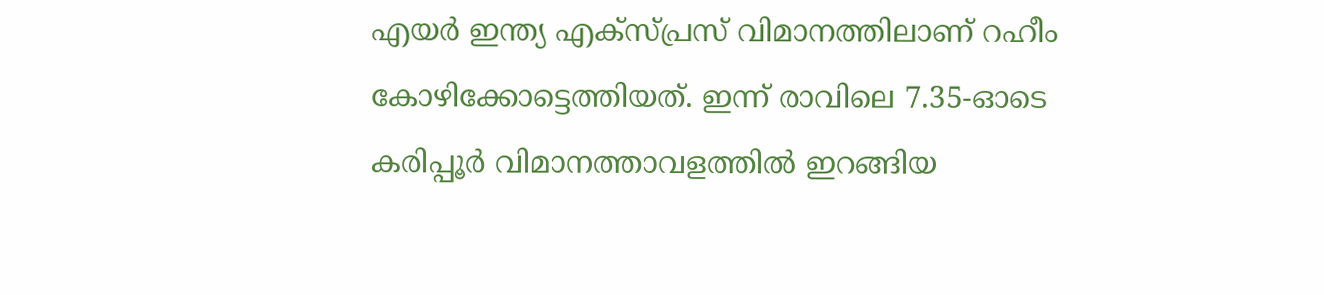എയർ ഇന്ത്യ എക്സ്പ്രസ് വിമാനത്തിലാണ് റഹീം കോഴിക്കോട്ടെത്തിയത്. ഇന്ന് രാവിലെ 7.35-ഓടെ കരിപ്പൂർ വിമാനത്താവളത്തില്‍ ഇറങ്ങിയ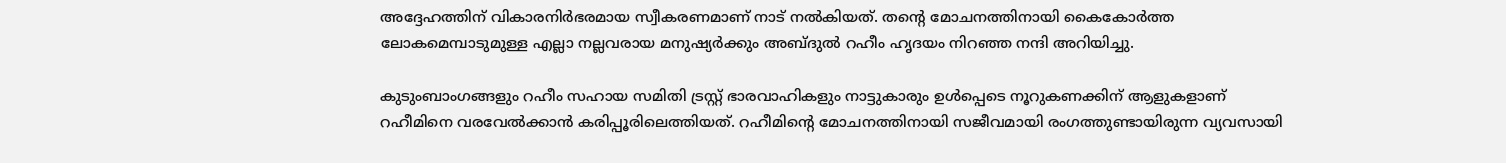അദ്ദേഹത്തിന് വികാരനിർഭരമായ സ്വീകരണമാണ് നാട് നല്‍കിയത്. തന്റെ മോചനത്തിനായി കൈകോർത്ത ലോകമെമ്പാടുമുള്ള എല്ലാ നല്ലവരായ മനുഷ്യർക്കും അബ്ദുല്‍ റഹീം ഹൃദയം നിറഞ്ഞ നന്ദി അറിയിച്ചു.

കുടുംബാംഗങ്ങളും റഹീം സഹായ സമിതി ട്രസ്റ്റ് ഭാരവാഹികളും നാട്ടുകാരും ഉള്‍പ്പെടെ നൂറുകണക്കിന് ആളുകളാണ് റഹീമിനെ വരവേല്‍ക്കാൻ കരിപ്പൂരിലെത്തിയത്. റഹീമിന്റെ മോചനത്തിനായി സജീവമായി രംഗത്തുണ്ടായിരുന്ന വ്യവസായി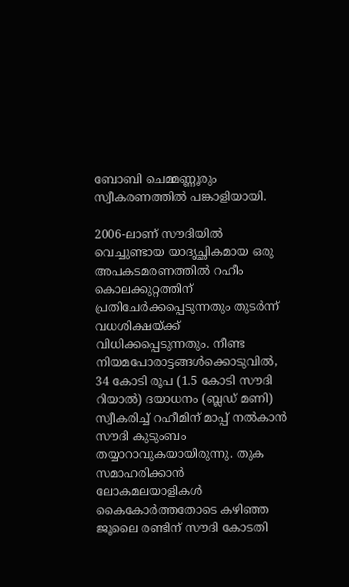ബോബി ചെമ്മണ്ണൂരും സ്വീകരണത്തില്‍ പങ്കാളിയായി.

2006-ലാണ് സൗദിയില്‍ വെച്ചുണ്ടായ യാദൃച്ഛികമായ ഒരു അപകടമരണത്തില്‍ റഹീം കൊലക്കുറ്റത്തിന് പ്രതിചേർക്കപ്പെടുന്നതും തുടർന്ന് വധശിക്ഷയ്ക്ക് വിധിക്കപ്പെടുന്നതും. നീണ്ട നിയമപോരാട്ടങ്ങള്‍ക്കൊടുവില്‍, 34 കോടി രൂപ (1.5 കോടി സൗദി റിയാല്‍) ദയാധനം (ബ്ലഡ് മണി) സ്വീകരിച്ച്‌ റഹീമിന് മാപ്പ് നല്‍കാൻ സൗദി കുടുംബം തയ്യാറാവുകയായിരുന്നു. തുക സമാഹരിക്കാൻ ലോകമലയാളികള്‍ കൈകോർത്തതോടെ കഴിഞ്ഞ ജൂലൈ രണ്ടിന് സൗദി കോടതി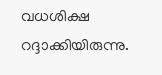വധശിക്ഷ റദ്ദാക്കിയിരുന്നു.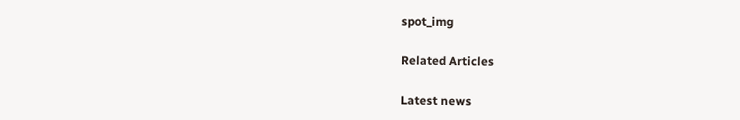spot_img

Related Articles

Latest news